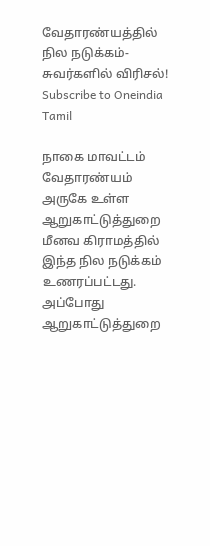வேதாரண்யத்தில் நில நடுக்கம்-சுவர்களில் விரிசல்!
Subscribe to Oneindia Tamil

நாகை மாவட்டம் வேதாரண்யம் அருகே உள்ள ஆறுகாட்டுத்துறை மீனவ கிராமத்தில் இந்த நில நடுக்கம் உணரப்பட்டது.
அப்போது ஆறுகாட்டுத்துறை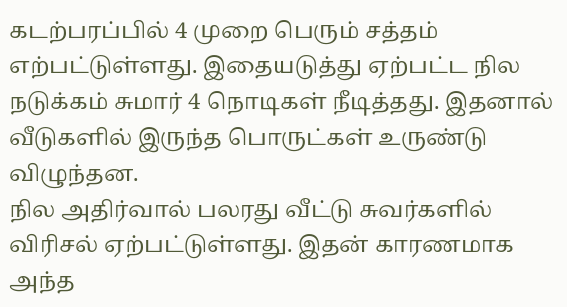கடற்பரப்பில் 4 முறை பெரும் சத்தம் எற்பட்டுள்ளது. இதையடுத்து ஏற்பட்ட நில நடுக்கம் சுமார் 4 நொடிகள் நீடித்தது. இதனால் வீடுகளில் இருந்த பொருட்கள் உருண்டு விழுந்தன.
நில அதிர்வால் பலரது வீட்டு சுவர்களில் விரிசல் ஏற்பட்டுள்ளது. இதன் காரணமாக அந்த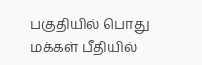பகுதியில் பொது மக்கள் பீதியில்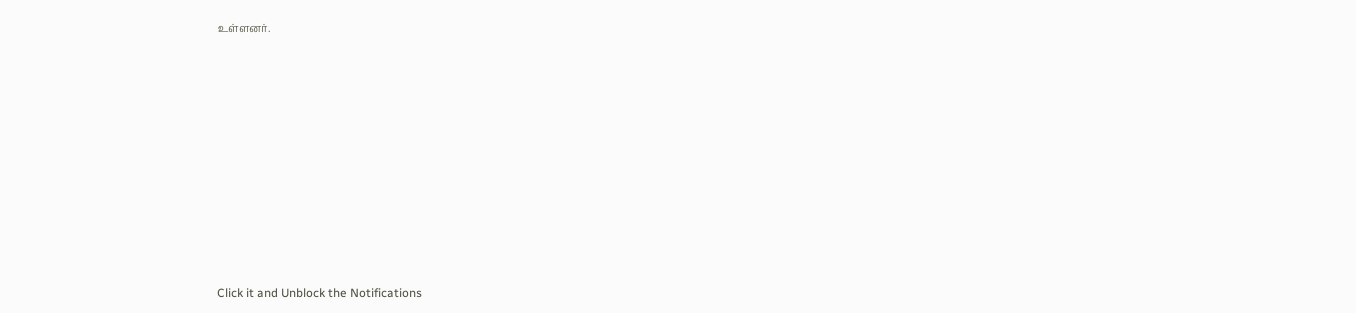உள்ளனர்.












Click it and Unblock the Notifications